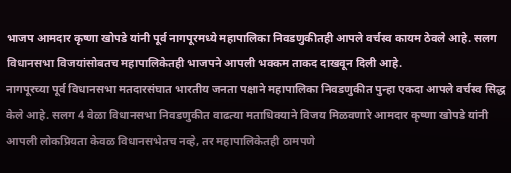भाजप आमदार कृष्णा खोपडे यांनी पूर्व नागपूरमध्ये महापालिका निवडणुकीतही आपले वर्चस्व कायम ठेवले आहे. सलग विधानसभा विजयांसोबतच महापालिकेतही भाजपने आपली भक्कम ताकद दाखवून दिली आहे.
नागपूरच्या पूर्व विधानसभा मतदारसंघात भारतीय जनता पक्षाने महापालिका निवडणुकीत पुन्हा एकदा आपले वर्चस्व सिद्ध केले आहे. सलग 4 वेळा विधानसभा निवडणुकीत वाढत्या मताधिक्याने विजय मिळवणारे आमदार कृष्णा खोपडे यांनी आपली लोकप्रियता केवळ विधानसभेतच नव्हे, तर महापालिकेतही ठामपणे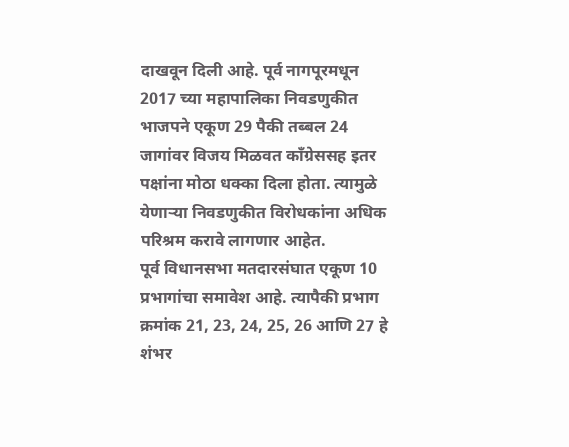दाखवून दिली आहे. पूर्व नागपूरमधून 2017 च्या महापालिका निवडणुकीत भाजपने एकूण 29 पैकी तब्बल 24 जागांवर विजय मिळवत काँग्रेससह इतर पक्षांना मोठा धक्का दिला होता. त्यामुळे येणाऱ्या निवडणुकीत विरोधकांना अधिक परिश्रम करावे लागणार आहेत.
पूर्व विधानसभा मतदारसंघात एकूण 10 प्रभागांचा समावेश आहे. त्यापैकी प्रभाग क्रमांक 21, 23, 24, 25, 26 आणि 27 हे शंभर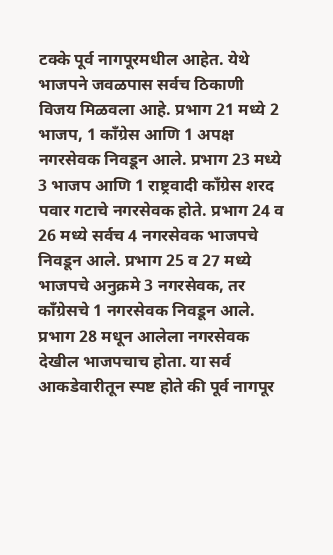टक्के पूर्व नागपूरमधील आहेत. येथे भाजपने जवळपास सर्वच ठिकाणी विजय मिळवला आहे. प्रभाग 21 मध्ये 2 भाजप, 1 काँग्रेस आणि 1 अपक्ष नगरसेवक निवडून आले. प्रभाग 23 मध्ये 3 भाजप आणि 1 राष्ट्रवादी काँग्रेस शरद पवार गटाचे नगरसेवक होते. प्रभाग 24 व 26 मध्ये सर्वच 4 नगरसेवक भाजपचे निवडून आले. प्रभाग 25 व 27 मध्ये भाजपचे अनुक्रमे 3 नगरसेवक, तर काँग्रेसचे 1 नगरसेवक निवडून आले. प्रभाग 28 मधून आलेला नगरसेवक देखील भाजपचाच होता. या सर्व आकडेवारीतून स्पष्ट होते की पूर्व नागपूर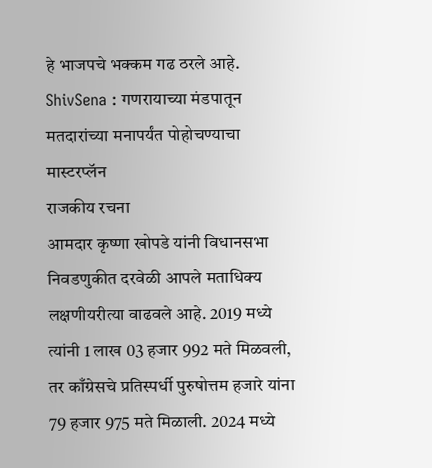हे भाजपचे भक्कम गढ ठरले आहे.
ShivSena : गणरायाच्या मंडपातून मतदारांच्या मनापर्यंत पोहोचण्याचा मास्टरप्लॅन
राजकीय रचना
आमदार कृष्णा खोपडे यांनी विधानसभा निवडणुकीत दरवेळी आपले मताधिक्य लक्षणीयरीत्या वाढवले आहे. 2019 मध्ये त्यांनी 1 लाख 03 हजार 992 मते मिळवली, तर काँग्रेसचे प्रतिस्पर्धी पुरुषोत्तम हजारे यांना 79 हजार 975 मते मिळाली. 2024 मध्ये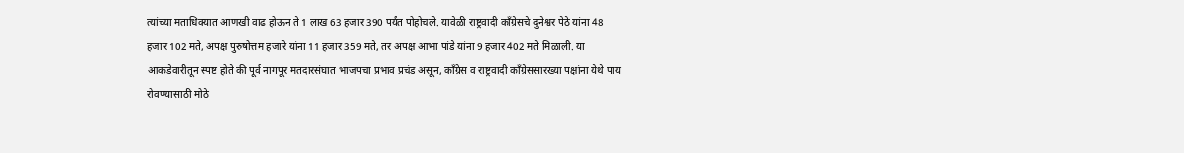त्यांच्या मताधिक्यात आणखी वाढ होऊन ते 1 लाख 63 हजार 390 पर्यंत पोहोचले. यावेळी राष्ट्रवादी काँग्रेसचे दुनेश्वर पेठे यांना 48 हजार 102 मते, अपक्ष पुरुषोत्तम हजारे यांना 11 हजार 359 मते, तर अपक्ष आभा पांडे यांना 9 हजार 402 मते मिळाली. या आकडेवारीतून स्पष्ट होते की पूर्व नागपूर मतदारसंघात भाजपचा प्रभाव प्रचंड असून, काँग्रेस व राष्ट्रवादी काँग्रेससारख्या पक्षांना येथे पाय रोवण्यासाठी मोठे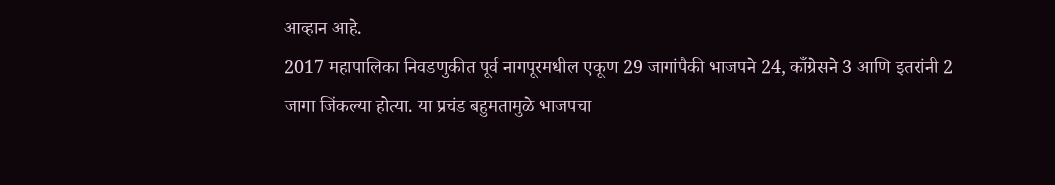आव्हान आहे.
2017 महापालिका निवडणुकीत पूर्व नागपूरमधील एकूण 29 जागांपैकी भाजपने 24, काँग्रेसने 3 आणि इतरांनी 2 जागा जिंकल्या होत्या. या प्रचंड बहुमतामुळे भाजपचा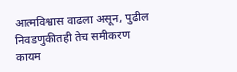आत्मविश्वास वाढला असून, पुढील निवडणुकीतही तेच समीकरण कायम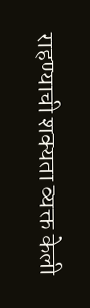राहण्याची शक्यता व्यक्त केली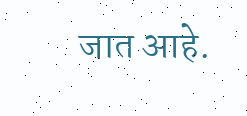जात आहे.